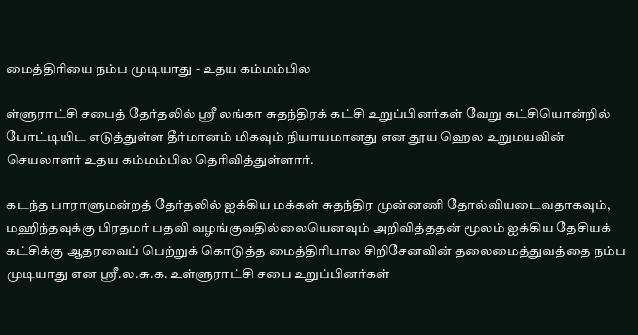மைத்திரியை நம்ப முடியாது - உதய கம்மம்பில

ள்ளுராட்சி சபைத் தேர்தலில் ஸ்ரீ லங்கா சுதந்திரக் கட்சி உறுப்பினர்கள் வேறு கட்சியொன்றில் போட்டியிட எடுத்துள்ள தீர்மானம் மிகவும் நியாயமானது என தூய ஹெல உறுமயவின் செயலாளர் உதய கம்மம்பில தெரிவித்துள்ளார்.

கடந்த பாராளுமன்றத் தேர்தலில் ஐக்கிய மக்கள் சுதந்திர முன்னணி தோல்வியடைவதாகவும், மஹிந்தவுக்கு பிரதமர் பதவி வழங்குவதில்லையெனவும் அறிவித்ததன் மூலம் ஐக்கிய தேசியக் கட்சிக்கு ஆதரவைப் பெற்றுக் கொடுத்த மைத்திரிபால சிறிசேனவின் தலைமைத்துவத்தை நம்ப முடியாது என ஸ்ரீ.ல.சு.க. உள்ளுராட்சி சபை உறுப்பினர்கள்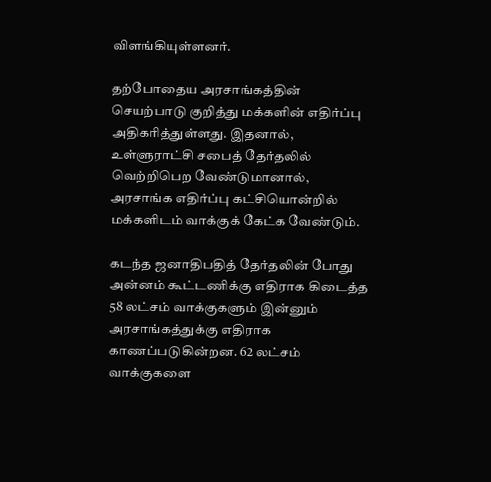விளங்கியுள்ளனர்.

தற்போதைய அரசாங்கத்தின் செயற்பாடு குறித்து மக்களின் எதிர்ப்பு அதிகரித்துள்ளது. இதனால், உள்ளுராட்சி சபைத் தேர்தலில் வெற்றிபெற வேண்டுமானால், அரசாங்க எதிர்ப்பு கட்சியொன்றில் மக்களிடம் வாக்குக் கேட்க வேண்டும்.

கடந்த ஜனாதிபதித் தேர்தலின் போது அன்னம் கூட்டணிக்கு எதிராக கிடைத்த 58 லட்சம் வாக்குகளும் இன்னும் அரசாங்கத்துக்கு எதிராக காணப்படுகின்றன. 62 லட்சம் வாக்குகளை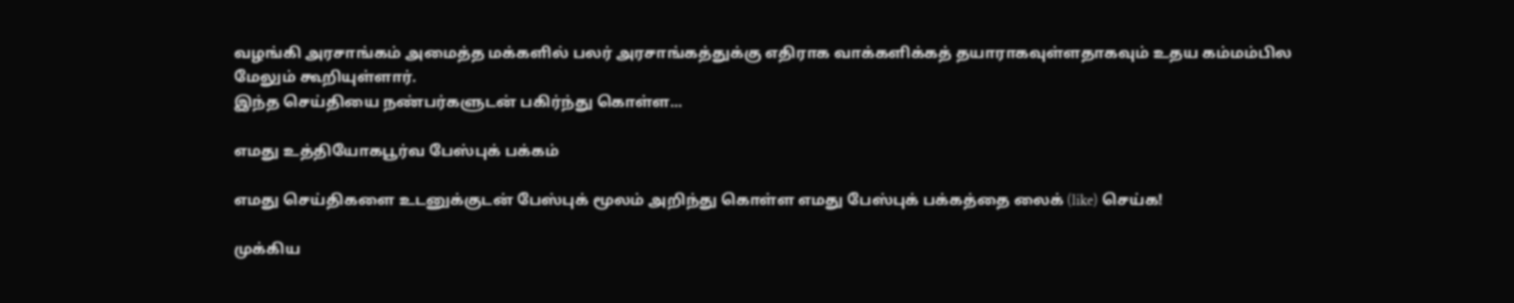வழங்கி அரசாங்கம் அமைத்த மக்களில் பலர் அரசாங்கத்துக்கு எதிராக வாக்களிக்கத் தயாராகவுள்ளதாகவும் உதய கம்மம்பில மேலும் கூறியுள்ளார்.
இந்த செய்தியை நண்பர்களுடன் பகிர்ந்து கொள்ள...

எமது உத்தியோகபூர்வ பேஸ்புக் பக்கம்

எமது செய்திகளை உடனுக்குடன் பேஸ்புக் மூலம் அறிந்து கொள்ள எமது பேஸ்புக் பக்கத்தை லைக் (like) செய்க!

முக்கிய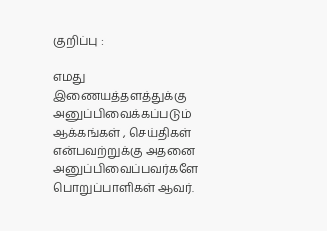குறிப்பு :

எமது இணையத்தளத்துக்கு அனுப்பிவைக்கப்படும் ஆக்கங்கள் , செய்திகள் என்பவற்றுக்கு அதனை அனுப்பிவைப்பவர்களே பொறுப்பாளிகள் ஆவர்.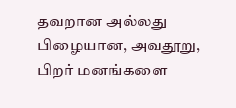தவறான அல்லது பிழையான, அவதூறு, பிறர் மனங்களை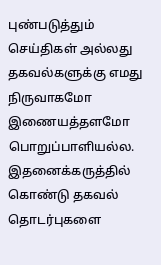புண்படுத்தும் செய்திகள் அல்லது தகவல்களுக்கு எமது நிருவாகமோ இணையத்தளமோ பொறுப்பாளியல்ல. இதனைக்கருத்தில் கொண்டு தகவல் தொடர்புகளை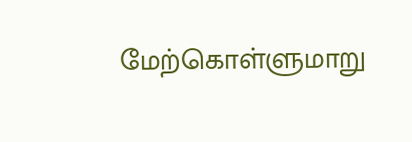மேற்கொள்ளுமாறு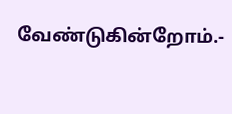வேண்டுகின்றோம்.-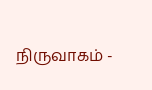நிருவாகம் -